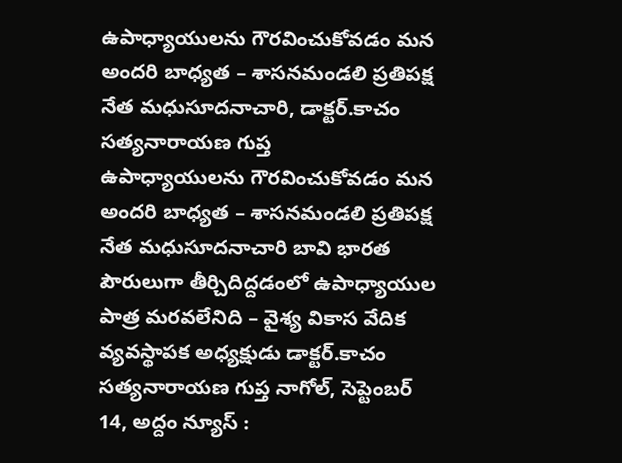ఉపాధ్యాయులను గౌరవించుకోవడం మన అందరి బాధ్యత – శాసనమండలి ప్రతిపక్ష నేత మధుసూదనాచారి, డాక్టర్.కాచం సత్యనారాయణ గుప్త
ఉపాధ్యాయులను గౌరవించుకోవడం మన అందరి బాధ్యత – శాసనమండలి ప్రతిపక్ష నేత మధుసూదనాచారి బావి భారత పౌరులుగా తీర్చిదిద్దడంలో ఉపాధ్యాయుల పాత్ర మరవలేనిది – వైశ్య వికాస వేదిక వ్యవస్థాపక అధ్యక్షుడు డాక్టర్.కాచం సత్యనారాయణ గుప్త నాగోల్, సెప్టెంబర్ 14, అద్దం న్యూస్ :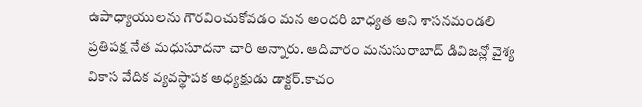ఉపాధ్యాయులను గౌరవించుకోవడం మన అందరి బాధ్యత అని శాసనమండలి ప్రతిపక్ష నేత మధుసూదనా చారి అన్నారు. ఆదివారం మనుసురాబాద్ డివిజన్లో వైశ్య వికాస వేదిక వ్యవస్థాపక అధ్యక్షుడు డాక్టర్.కాచం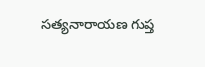సత్యనారాయణ గుప్త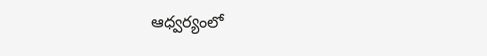ఆధ్వర్యంలో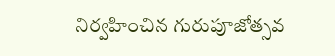నిర్వహించిన గురుపూజోత్సవ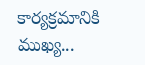కార్యక్రమానికి ముఖ్య...